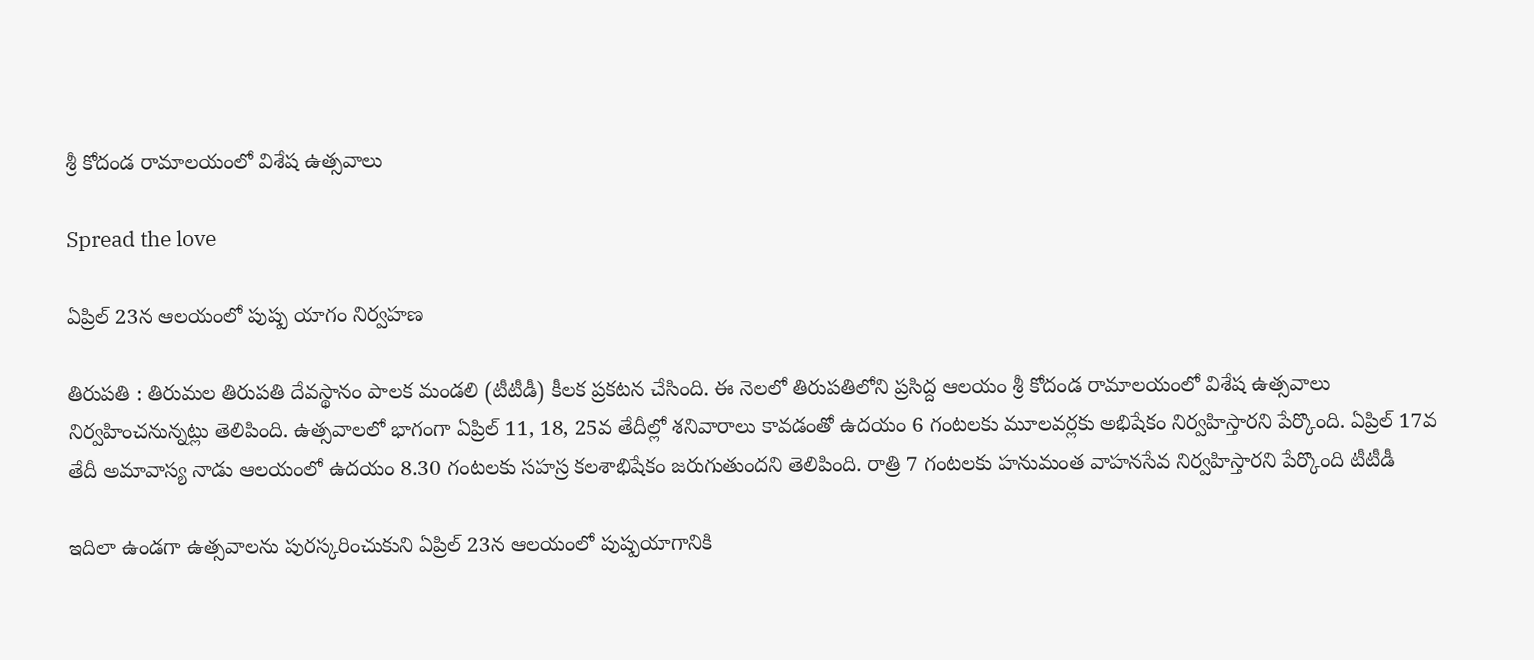శ్రీ కోదండ రామాలయంలో విశేష ఉత్సవాలు

Spread the love

ఏప్రిల్ 23న ఆల‌యంలో పుష్ప యాగం నిర్వ‌హ‌ణ

తిరుప‌తి : తిరుమ‌ల తిరుప‌తి దేవ‌స్థానం పాల‌క మండ‌లి (టీటీడీ) కీల‌క ప్ర‌క‌ట‌న చేసింది. ఈ నెల‌లో తిరుప‌తిలోని ప్రసిద్ద ఆల‌యం శ్రీ కోదండ రామాలయంలో విశేష ఉత్సవాలు నిర్వ‌హించ‌నున్న‌ట్లు తెలిపింది. ఉత్స‌వాలలో భాగంగా ఏప్రిల్ 11, 18, 25వ తేదీల్లో శనివారాలు కావడంతో ఉదయం 6 గంటలకు మూలవర్లకు అభిషేకం నిర్వహిస్తార‌ని పేర్కొంది. ఏప్రిల్ 17వ తేదీ అమావాస్య నాడు ఆలయంలో ఉదయం 8.30 గంటలకు సహస్ర కలశాభిషేకం జరుగుతుందని తెలిపింది. రాత్రి 7 గంట‌లకు హ‌నుమంత వాహ‌న‌సేవ నిర్వ‌హిస్తార‌ని పేర్కొంది టీటీడీ

ఇదిలా ఉండ‌గా ఉత్స‌వాల‌ను పుర‌స్క‌రించుకుని ఏప్రిల్ 23న ఆల‌యంలో పుష్ప‌యాగానికి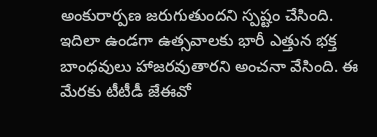అంకురార్ప‌ణ జ‌రుగుతుంద‌ని స్ప‌ష్టం చేసింది. ఇదిలా ఉండ‌గా ఉత్స‌వాల‌కు భారీ ఎత్తున భ‌క్త బాంధ‌వులు హాజ‌ర‌వుతార‌ని అంచ‌నా వేసింది. ఈ మేర‌కు టీటీడీ జేఈవో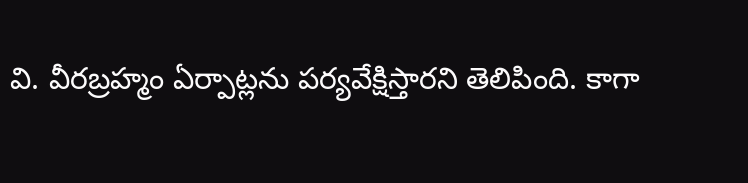వి. వీర‌బ్ర‌హ్మం ఏర్పాట్ల‌ను ప‌ర్య‌వేక్షిస్తార‌ని తెలిపింది. కాగా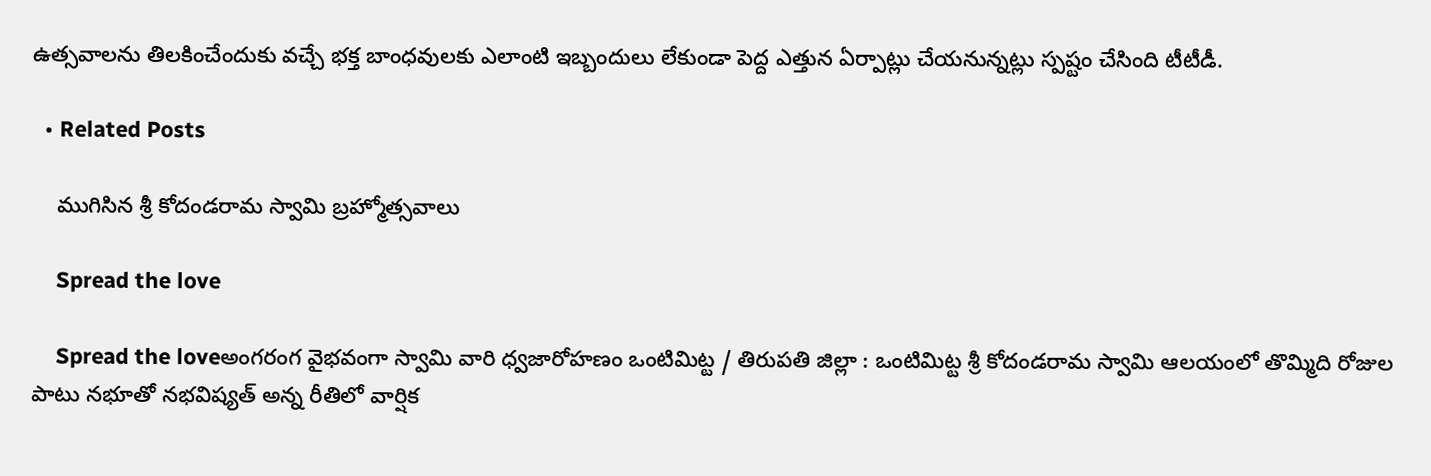ఉత్స‌వాలను తిలకించేందుకు వ‌చ్చే భ‌క్త బాంధ‌వుల‌కు ఎలాంటి ఇబ్బందులు లేకుండా పెద్ద ఎత్తున ఏర్పాట్లు చేయ‌నున్న‌ట్లు స్ప‌ష్టం చేసింది టీటీడీ.

  • Related Posts

    ముగిసిన శ్రీ కోదండరామ స్వామి బ్రహ్మోత్సవాలు

    Spread the love

    Spread the loveఅంగ‌రంగ వైభ‌వంగా స్వామి వారి ధ్వ‌జారోహ‌ణం ఒంటిమిట్ట / తిరుప‌తి జిల్లా : ఒంటిమిట్ట శ్రీ కోదండరామ స్వామి ఆలయంలో తొమ్మిది రోజుల పాటు న‌భూతో న‌భ‌విష్య‌త్ అన్న రీతిలో వార్షిక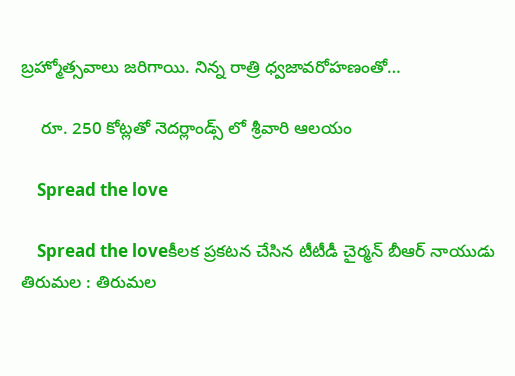బ్రహ్మోత్సవాలు జ‌రిగాయి. నిన్న‌ రాత్రి ధ్వజావరోహణంతో…

    రూ. 250 కోట్ల‌తో నెద‌ర్లాండ్స్ లో శ్రీ‌వారి ఆల‌యం

    Spread the love

    Spread the loveకీల‌క ప్ర‌క‌ట‌న చేసిన టీటీడీ చైర్మ‌న్ బీఆర్ నాయుడు తిరుమ‌ల : తిరుమ‌ల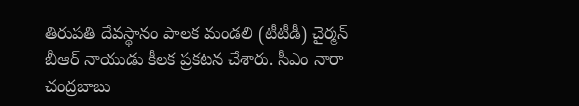తిరుప‌తి దేవ‌స్థానం పాల‌క మండ‌లి (టీటీడీ) చైర్మ‌న్ బీఆర్ నాయుడు కీల‌క ప్ర‌క‌ట‌న చేశారు. సీఎం నారా చంద్ర‌బాబు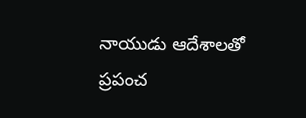నాయుడు ఆదేశాల‌తో ప్రపంచ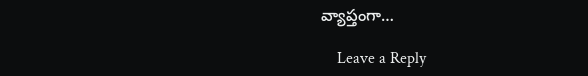వ్యాప్తంగా…

    Leave a Reply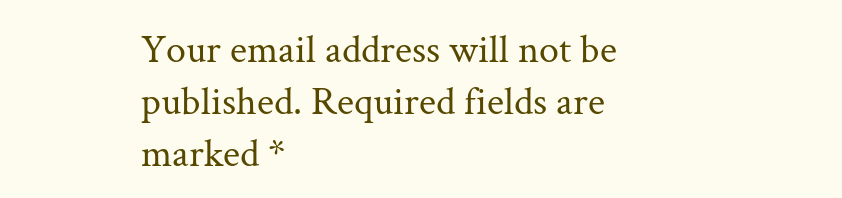Your email address will not be published. Required fields are marked *